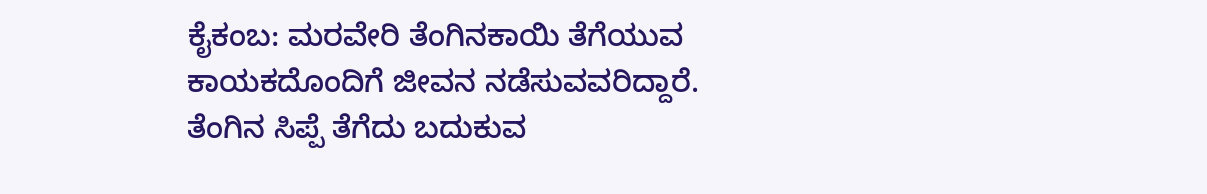ಕೈಕಂಬ: ಮರವೇರಿ ತೆಂಗಿನಕಾಯಿ ತೆಗೆಯುವ ಕಾಯಕದೊಂದಿಗೆ ಜೀವನ ನಡೆಸುವವರಿದ್ದಾರೆ. ತೆಂಗಿನ ಸಿಪ್ಪೆ ತೆಗೆದು ಬದುಕುವ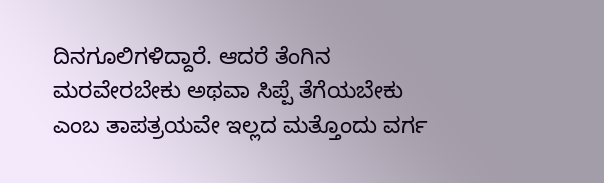ದಿನಗೂಲಿಗಳಿದ್ದಾರೆ. ಆದರೆ ತೆಂಗಿನ ಮರವೇರಬೇಕು ಅಥವಾ ಸಿಪ್ಪೆ ತೆಗೆಯಬೇಕು ಎಂಬ ತಾಪತ್ರಯವೇ ಇಲ್ಲದ ಮತ್ತೊಂದು ವರ್ಗ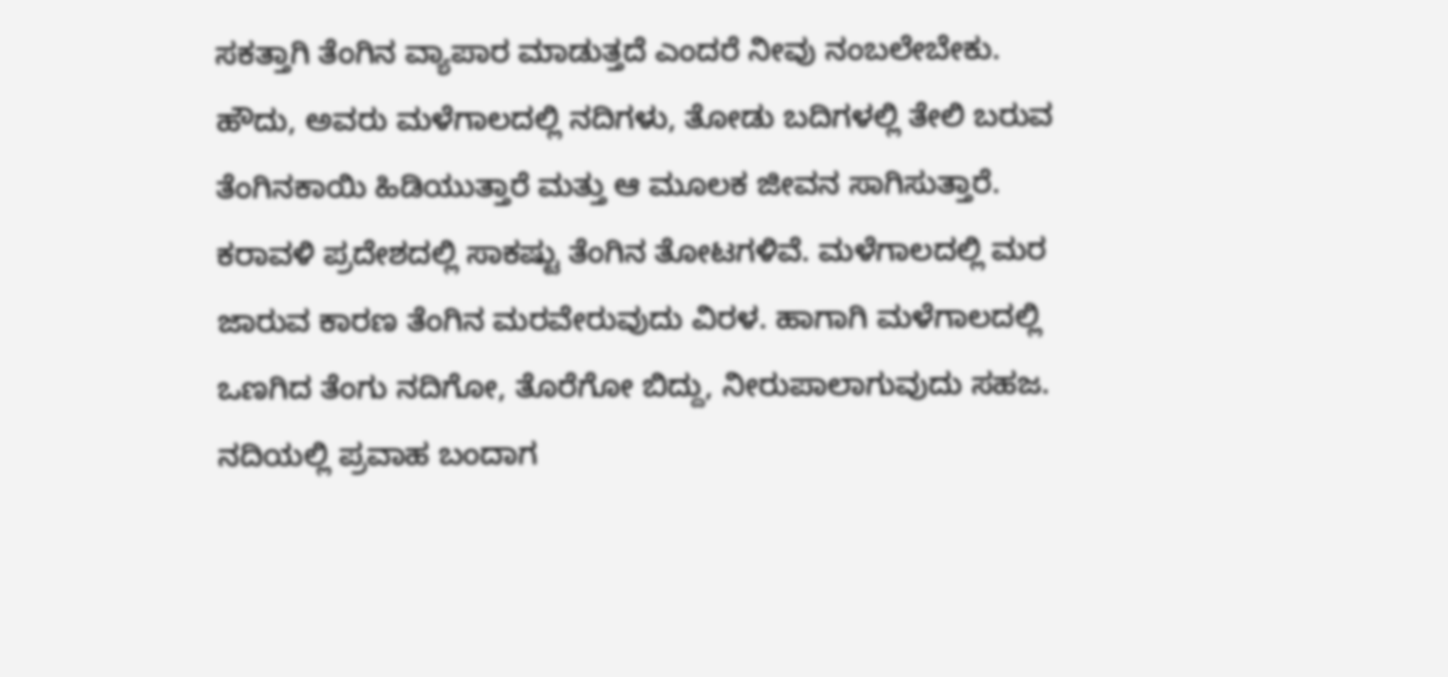ಸಕತ್ತಾಗಿ ತೆಂಗಿನ ವ್ಯಾಪಾರ ಮಾಡುತ್ತದೆ ಎಂದರೆ ನೀವು ನಂಬಲೇಬೇಕು. ಹೌದು, ಅವರು ಮಳೆಗಾಲದಲ್ಲಿ ನದಿಗಳು, ತೋಡು ಬದಿಗಳಲ್ಲಿ ತೇಲಿ ಬರುವ ತೆಂಗಿನಕಾಯಿ ಹಿಡಿಯುತ್ತಾರೆ ಮತ್ತು ಆ ಮೂಲಕ ಜೀವನ ಸಾಗಿಸುತ್ತಾರೆ. ಕರಾವಳಿ ಪ್ರದೇಶದಲ್ಲಿ ಸಾಕಷ್ಟು ತೆಂಗಿನ ತೋಟಗಳಿವೆ. ಮಳೆಗಾಲದಲ್ಲಿ ಮರ ಜಾರುವ ಕಾರಣ ತೆಂಗಿನ ಮರವೇರುವುದು ವಿರಳ. ಹಾಗಾಗಿ ಮಳೆಗಾಲದಲ್ಲಿ ಒಣಗಿದ ತೆಂಗು ನದಿಗೋ, ತೊರೆಗೋ ಬಿದ್ದು, ನೀರುಪಾಲಾಗುವುದು ಸಹಜ. ನದಿಯಲ್ಲಿ ಪ್ರವಾಹ ಬಂದಾಗ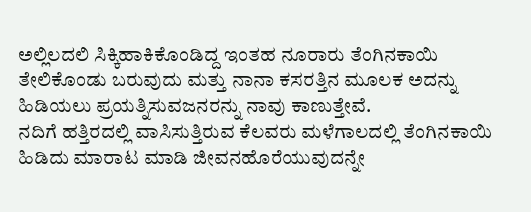ಅಲ್ಲಿಲದಲಿ ಸಿಕ್ಕಿಹಾಕಿಕೊಂಡಿದ್ದ ಇಂತಹ ನೂರಾರು ತೆಂಗಿನಕಾಯಿ ತೇಲಿಕೊಂಡು ಬರುವುದು ಮತ್ತು ನಾನಾ ಕಸರತ್ತಿನ ಮೂಲಕ ಅದನ್ನು ಹಿಡಿಯಲು ಪ್ರಯತ್ನಿಸುವಜನರನ್ನು ನಾವು ಕಾಣುತ್ತೇವೆ.
ನದಿಗೆ ಹತ್ತಿರದಲ್ಲಿ ವಾಸಿಸುತ್ತಿರುವ ಕೆಲವರು ಮಳೆಗಾಲದಲ್ಲಿ ತೆಂಗಿನಕಾಯಿ ಹಿಡಿದು ಮಾರಾಟ ಮಾಡಿ ಜೀವನಹೊರೆಯುವುದನ್ನೇ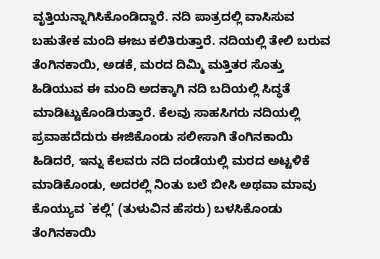ವೃತ್ತಿಯನ್ನಾಗಿಸಿಕೊಂಡಿದ್ದಾರೆ. ನದಿ ಪಾತ್ರದಲ್ಲಿ ವಾಸಿಸುವ ಬಹುತೇಕ ಮಂದಿ ಈಜು ಕಲಿತಿರುತ್ತಾರೆ. ನದಿಯಲ್ಲಿ ತೇಲಿ ಬರುವ ತೆಂಗಿನಕಾಯಿ, ಅಡಕೆ, ಮರದ ದಿಮ್ಮಿ ಮತ್ತಿತರ ಸೊತ್ತು ಹಿಡಿಯುವ ಈ ಮಂದಿ ಅದಕ್ಕಾಗಿ ನದಿ ಬದಿಯಲ್ಲಿ ಸಿದ್ಧತೆ ಮಾಡಿಟ್ಟುಕೊಂಡಿರುತ್ತಾರೆ. ಕೆಲವು ಸಾಹಸಿಗರು ನದಿಯಲ್ಲಿ ಪ್ರವಾಹದೆದುರು ಈಜಿಕೊಂಡು ಸಲೀಸಾಗಿ ತೆಂಗಿನಕಾಯಿ ಹಿಡಿದರೆ, ಇನ್ನು ಕೆಲವರು ನದಿ ದಂಡೆಯಲ್ಲಿ ಮರದ ಅಟ್ಟಳಿಕೆ ಮಾಡಿಕೊಂಡು, ಅದರಲ್ಲಿ ನಿಂತು ಬಲೆ ಬೀಸಿ ಅಥವಾ ಮಾವು ಕೊಯ್ಯುವ `ಕಲ್ಲಿ’ (ತುಳುವಿನ ಹೆಸರು) ಬಳಸಿಕೊಂಡು ತೆಂಗಿನಕಾಯಿ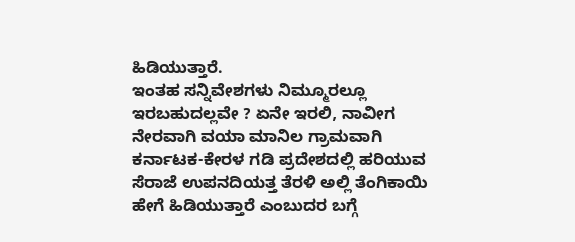ಹಿಡಿಯುತ್ತಾರೆ.
ಇಂತಹ ಸನ್ನಿವೇಶಗಳು ನಿಮ್ಮೂರಲ್ಲೂ ಇರಬಹುದಲ್ಲವೇ ? ಏನೇ ಇರಲಿ, ನಾವೀಗ ನೇರವಾಗಿ ವಯಾ ಮಾನಿಲ ಗ್ರಾಮವಾಗಿ ಕರ್ನಾಟಕ-ಕೇರಳ ಗಡಿ ಪ್ರದೇಶದಲ್ಲಿ ಹರಿಯುವ ಸೆರಾಜೆ ಉಪನದಿಯತ್ತ ತೆರಳಿ ಅಲ್ಲಿ ತೆಂಗಿಕಾಯಿ ಹೇಗೆ ಹಿಡಿಯುತ್ತಾರೆ ಎಂಬುದರ ಬಗ್ಗೆ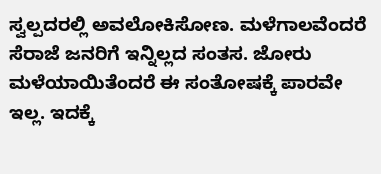ಸ್ವಲ್ಪದರಲ್ಲಿ ಅವಲೋಕಿಸೋಣ. ಮಳೆಗಾಲವೆಂದರೆ ಸೆರಾಜೆ ಜನರಿಗೆ ಇನ್ನಿಲ್ಲದ ಸಂತಸ. ಜೋರು ಮಳೆಯಾಯಿತೆಂದರೆ ಈ ಸಂತೋಷಕ್ಕೆ ಪಾರವೇ ಇಲ್ಲ. ಇದಕ್ಕೆ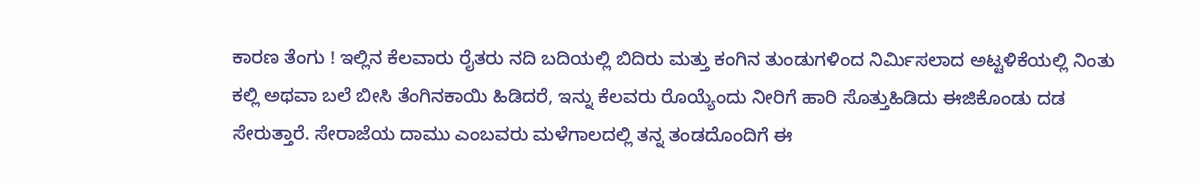ಕಾರಣ ತೆಂಗು ! ಇಲ್ಲಿನ ಕೆಲವಾರು ರೈತರು ನದಿ ಬದಿಯಲ್ಲಿ ಬಿದಿರು ಮತ್ತು ಕಂಗಿನ ತುಂಡುಗಳಿಂದ ನಿರ್ಮಿಸಲಾದ ಅಟ್ಟಳಿಕೆಯಲ್ಲಿ ನಿಂತು ಕಲ್ಲಿ ಅಥವಾ ಬಲೆ ಬೀಸಿ ತೆಂಗಿನಕಾಯಿ ಹಿಡಿದರೆ, ಇನ್ನು ಕೆಲವರು ರೊಯ್ಯೆಂದು ನೀರಿಗೆ ಹಾರಿ ಸೊತ್ತುಹಿಡಿದು ಈಜಿಕೊಂಡು ದಡ ಸೇರುತ್ತಾರೆ. ಸೇರಾಜೆಯ ದಾಮು ಎಂಬವರು ಮಳೆಗಾಲದಲ್ಲಿ ತನ್ನ ತಂಡದೊಂದಿಗೆ ಈ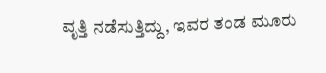ವೃತ್ತಿ ನಡೆಸುತ್ತಿದ್ದು, ಇವರ ತಂಡ ಮೂರು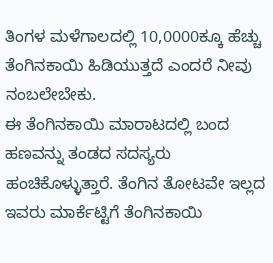ತಿಂಗಳ ಮಳೆಗಾಲದಲ್ಲಿ 10,0000ಕ್ಕೂ ಹೆಚ್ಚು ತೆಂಗಿನಕಾಯಿ ಹಿಡಿಯುತ್ತದೆ ಎಂದರೆ ನೀವು ನಂಬಲೇಬೇಕು.
ಈ ತೆಂಗಿನಕಾಯಿ ಮಾರಾಟದಲ್ಲಿ ಬಂದ ಹಣವನ್ನು ತಂಡದ ಸದಸ್ಯರು ಹಂಚಿಕೊಳ್ಳುತ್ತಾರೆ. ತೆಂಗಿನ ತೋಟವೇ ಇಲ್ಲದ ಇವರು ಮಾರ್ಕೆಟ್ಟಿಗೆ ತೆಂಗಿನಕಾಯಿ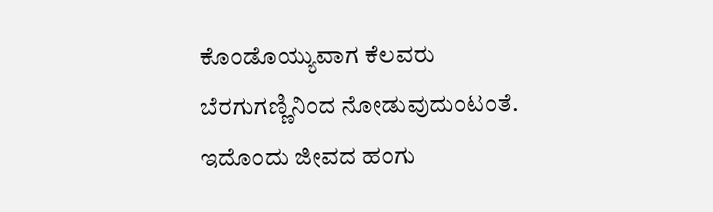ಕೊಂಡೊಯ್ಯುವಾಗ ಕೆಲವರು ಬೆರಗುಗಣ್ಣಿನಿಂದ ನೋಡುವುದುಂಟಂತೆ. ಇದೊಂದು ಜೀವದ ಹಂಗು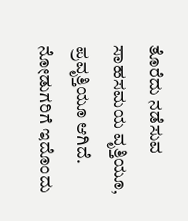ತೊರೆದು ನಡೆಸುವ ಸಾಹಸಮಯ ವೃತ್ತಿಯೂ, ಪ್ರವೃತ್ತಿಯೂ ಆಗಿದೆ. ನೋಡುಗರಿಗೆ ಇದೊಂದು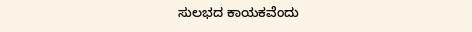ಸುಲಭದ ಕಾಯಕವೆಂದು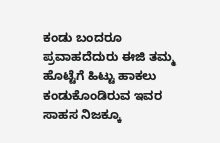ಕಂಡು ಬಂದರೂ ಪ್ರವಾಹದೆದುರು ಈಜಿ ತಮ್ಮ ಹೊಟ್ಟೆಗೆ ಹಿಟ್ಟು ಹಾಕಲು
ಕಂಡುಕೊಂಡಿರುವ ಇವರ ಸಾಹಸ ನಿಜಕ್ಕೂ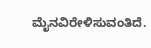ಮೈನವಿರೇಳಿಸುವಂತಿದೆ.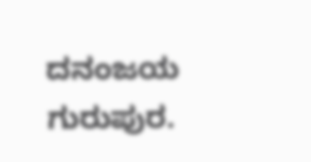ದನಂಜಯ ಗುರುಪುರ.